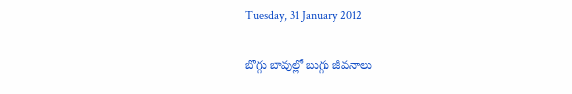Tuesday, 31 January 2012

బొగ్గు బావుల్లో బుగ్గు జీవనాలు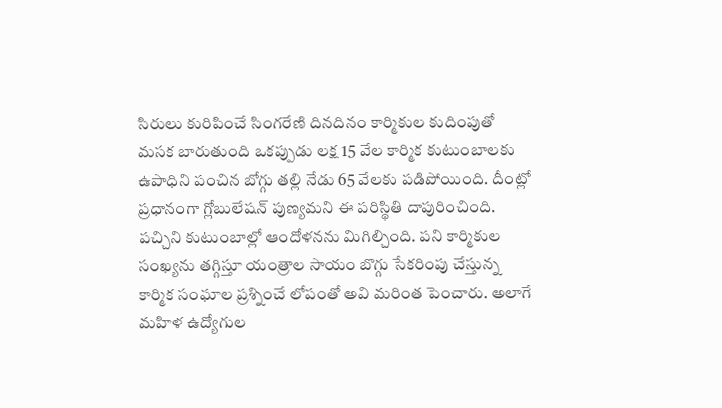సిరులు కురిపించే సింగరేణి దినదినం కార్మికుల కుదింపుతో మసక బారుతుంది ఒకప్పుడు లక్ష 15 వేల కార్మిక కుటుంబాలకు ఉపాధిని పంచిన బోగ్గు తల్లి నేడు 65 వేలకు పడిపోయింది. దీంట్లో ప్రధానంగా గ్లోబులేషన్‌ పుణ్యమని ఈ పరిస్థితి దాపురించింది. పచ్చిని కుటుంబాల్లో ఆందోళనను మిగిల్చింది. పని కార్మికుల సంఖ్యను తగ్గిస్తూ యంత్రాల సాయం బొగ్గు సేకరింపు చేస్తున్న కార్మిక సంఘాల ప్రశ్నించే లోపంతో అవి మరింత పెంచారు. అలాగే మహిళ ఉద్యోగుల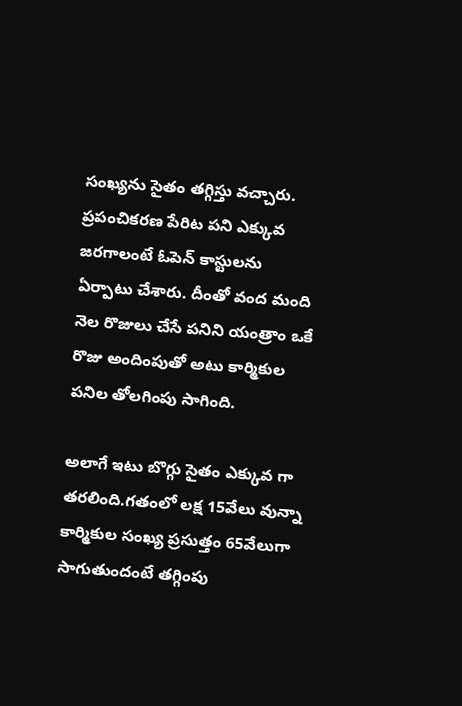సంఖ్యను సైతం తగ్గిస్తు వచ్చారు. ప్రపంచికరణ పేరిట పని ఎక్కువ జరగాలంటే ఓపెన్‌ కాస్టులను ఏర్పాటు చేశారు. దీంతో వంద మంది నెల రొజులు చేసే పనిని యంత్రాం ఒకే రొజు అందింపుతో అటు కార్మికుల పనిల తోలగింపు సాగింది.

అలాగే ఇటు బొగ్గు సైతం ఎక్కువ గా తరలింది.గతంలో లక్ష 15వేలు వున్నా కార్మికుల సంఖ్య ప్రసుత్తం 65వేలుగా సాగుతుందంటే తగ్గింపు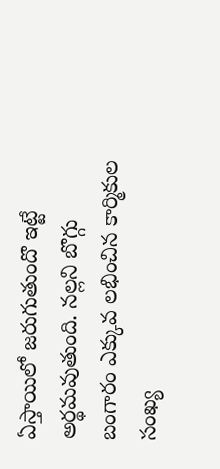ఏస్తాయిలో జరుగుతుందొ ఇట్టే అర్థమవుతుంది. నల్లని బొగ్గు బంగారం ఎక్కువ లభించిన కార్మికుల సంఖ్య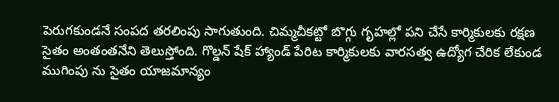పెరుగకుండనే సంపద తరలింపు సాగుతుంది. చిమ్మచీకట్టో బొగ్గు గృహల్లో పని చేసే కార్మికులకు రక్షణ సైతం అంతంతనేని తెలుస్తోంది. గొల్డన్‌ షేక్ హ్యాండ్ పేరిట కార్మికులకు వారసత్వ ఉద్యోగ చేరిక లేకుండ ముగింపు ను సైతం యాజమాన్యం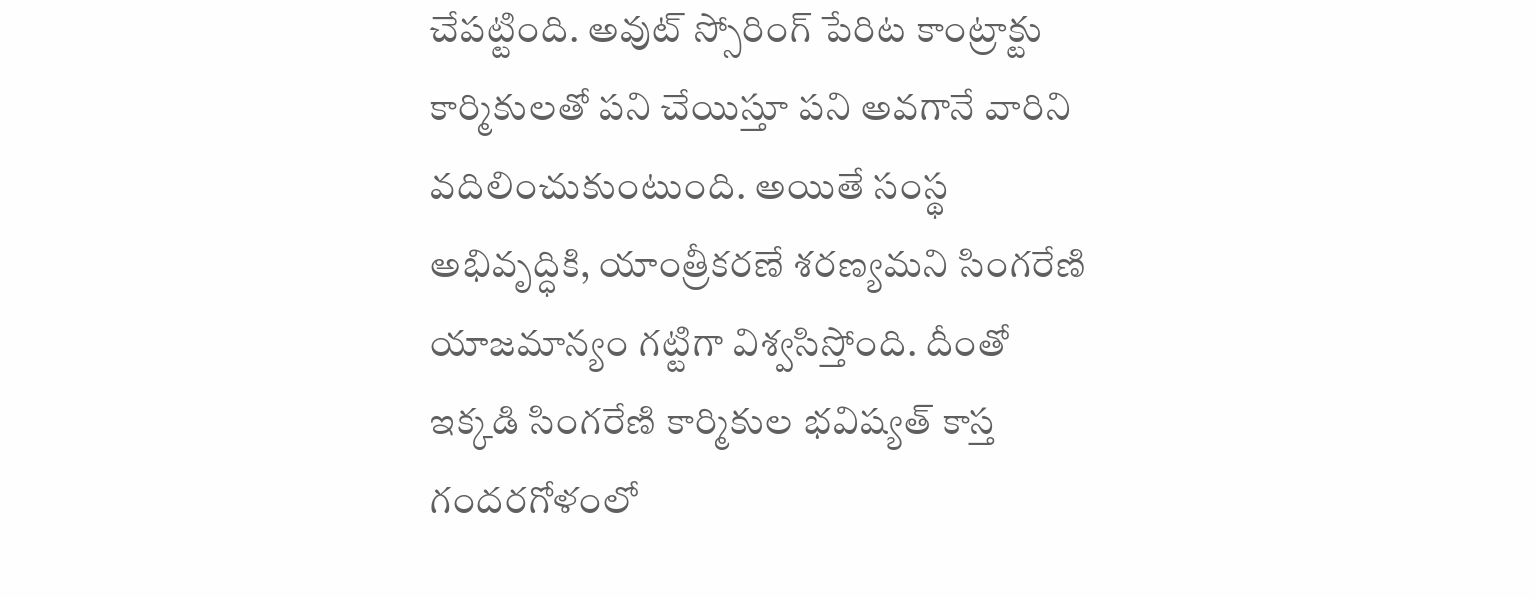చేపట్టింది. అవుట్‌ స్సోరింగ్‌ పేరిట కాంట్రాక్టు కార్మికులతో పని చేయిస్తూ పని అవగానే వారిని వదిలించుకుంటుంది. అయితే సంస్థ అభివృద్ధికి, యాంత్రీకరణే శరణ్యమని సింగరేణి యాజమాన్యం గట్టిగా విశ్వసిస్తోంది. దీంతో ఇక్కడి సింగరేణి కార్మికుల భవిష్యత్ కాస్త గందరగోళంలో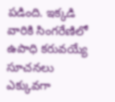పడింది. ఇక్కడి వారికి సింగరేణిలో ఉపాధి కరువయ్యే సూచనలు ఎక్కువగా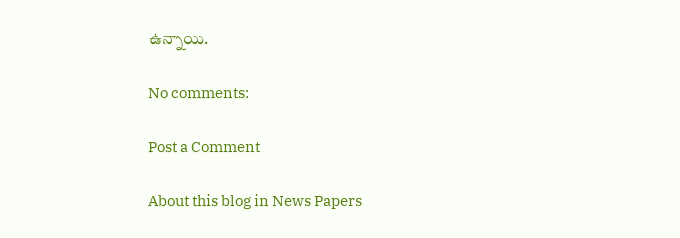ఉన్నాయి.

No comments:

Post a Comment

About this blog in News Papers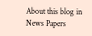About this blog in News Papers